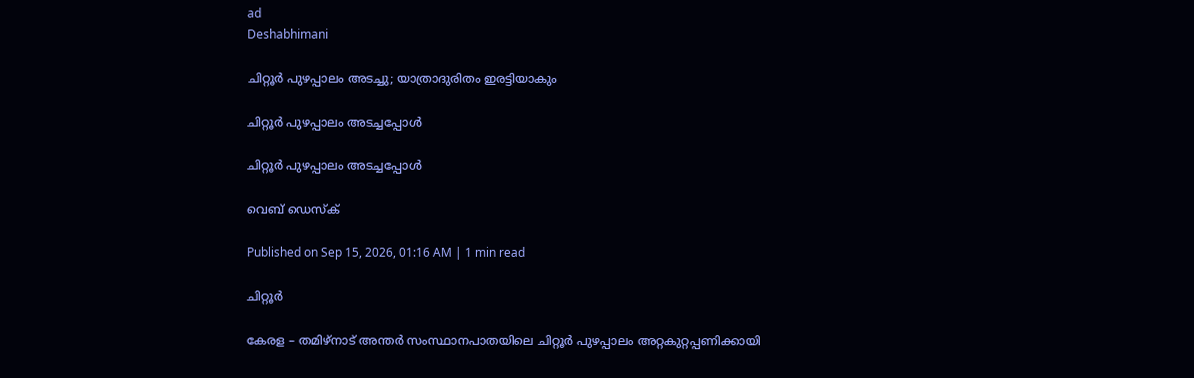ad
Deshabhimani

ചിറ്റൂർ പുഴപ്പാലം അടച്ചു; യാത്രാദുരിതം ഇരട്ടിയാകും

ചിറ്റൂർ പുഴപ്പാലം അടച്ചപ്പോൾ

ചിറ്റൂർ പുഴപ്പാലം അടച്ചപ്പോൾ

വെബ് ഡെസ്ക്

Published on Sep 15, 2026, 01:16 AM | 1 min read

ചിറ്റൂർ

കേരള – തമിഴ്നാട് അന്തർ സംസ്ഥാനപാതയിലെ ചിറ്റൂർ പുഴപ്പാലം അറ്റകുറ്റപ്പണിക്കായി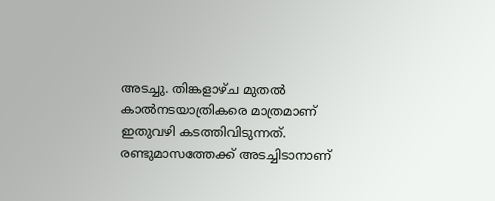അടച്ചു. തിങ്കളാഴ്ച മുതൽ കാൽനടയാത്രികരെ മാത്രമാണ് ഇതുവഴി കടത്തിവിടുന്നത്‌. രണ്ടുമാസത്തേക്ക്‌ അടച്ചിടാനാണ്‌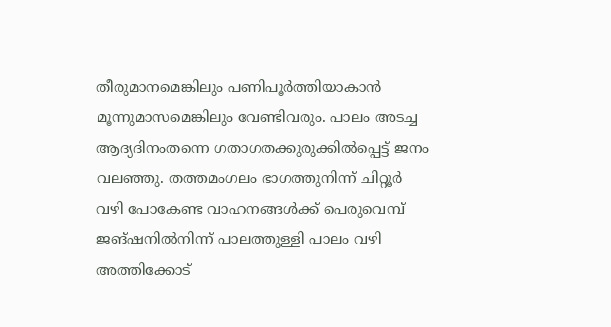തീരുമാനമെങ്കിലും പണിപൂർത്തിയാകാൻ മൂന്നുമാസമെങ്കിലും വേണ്ടിവരും. പാലം അടച്ച ആദ്യദിനംതന്നെ ഗതാഗതക്കുരുക്കിൽപ്പെട്ട്‌ ജനം വലഞ്ഞു. തത്തമംഗലം ഭാഗത്തുനിന്ന്‌ ചിറ്റൂർ വഴി പോകേണ്ട വാഹനങ്ങൾക്ക്‌ പെരുവെമ്പ് ജങ്‌ഷനിൽനിന്ന്‌ പാലത്തുള്ളി പാലം വഴി അത്തിക്കോട്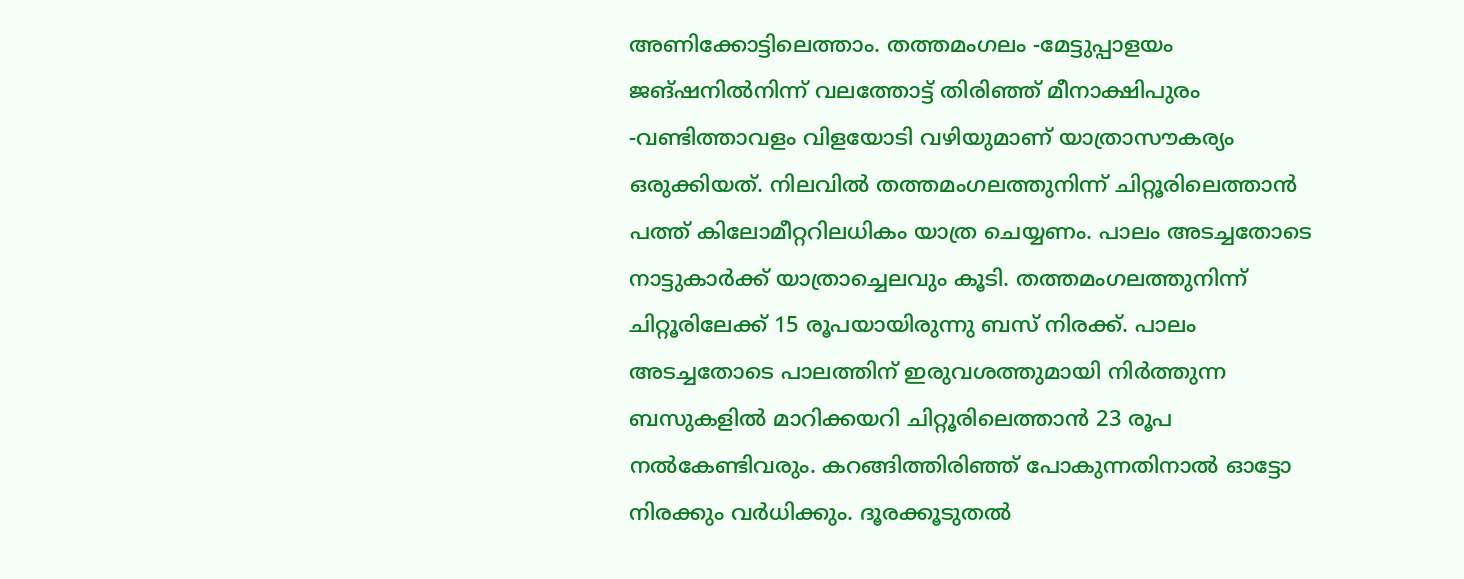അണിക്കോട്ടിലെത്താം. തത്തമംഗലം -മേട്ടുപ്പാളയം ജങ്‌ഷനിൽനിന്ന്‌ വലത്തോട്ട് തിരിഞ്ഞ് മീനാക്ഷിപുരം -വണ്ടിത്താവളം വിളയോടി വഴിയുമാണ് യാത്രാസൗകര്യം ഒരുക്കിയത്. നിലവിൽ തത്തമംഗലത്തുനിന്ന്‌ ചിറ്റൂരിലെത്താൻ പത്ത്‌ കിലോമീറ്ററിലധികം യാത്ര ചെയ്യണം. പാലം അടച്ചതോടെ നാട്ടുകാർക്ക്‌ യാത്രാച്ചെലവും കൂടി. തത്തമംഗലത്തുനിന്ന്‌ ചിറ്റൂരിലേക്ക്‌ 15 ര‍ൂപയായിരുന്നു ബസ്‌ നിരക്ക്‌. പാലം അടച്ചതോടെ പാലത്തിന് ഇരുവശത്തുമായി നിർത്തുന്ന ബസുകളിൽ മാറിക്കയറി ചിറ്റൂരിലെത്താൻ 23 രൂപ നൽകേണ്ടിവരും. കറങ്ങിത്തിരിഞ്ഞ് പോകുന്നതിനാൽ ഓട്ടോ നിരക്കും വർധിക്കും. ദൂരക്കൂടുതൽ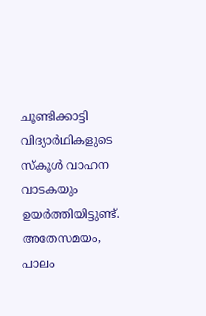ചൂണ്ടിക്കാട്ടി വിദ്യാർഥികളുടെ സ്‌കൂൾ വാഹന വാടകയും ഉയർത്തിയിട്ടുണ്ട്‌. അതേസമയം, പാലം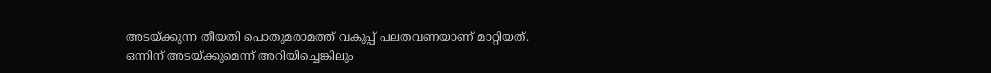അടയ്‌ക്കുന്ന തീയതി പൊതുമരാമത്ത്‌ വകുപ്പ്‌ പലതവണയാണ്‌ മാറ്റിയത്‌. ഒന്നിന്‌ അടയ്‌ക്കുമെന്ന്‌ അറിയിച്ചെങ്കിലും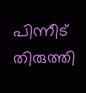പിന്നീട്‌ തിരുത്തി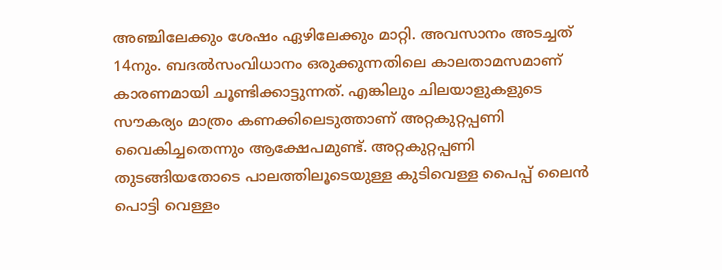അഞ്ചിലേക്കും ശേഷം ഏഴിലേക്കും മാറ്റി. അവസാനം അടച്ചത് 14നും. ബദൽസംവിധാനം ഒരുക്കുന്നതിലെ കാലതാമസമാണ് കാരണമായി ചൂണ്ടിക്കാട്ടുന്നത്. എങ്കിലും ചിലയാളുകളുടെ സൗകര്യം മാത്രം കണക്കിലെടുത്താണ് അറ്റകുറ്റപ്പണി വൈകിച്ചതെന്നും ആക്ഷേപമുണ്ട്. അറ്റകുറ്റപ്പണി തുടങ്ങിയതോടെ പാലത്തിലൂടെയുള്ള കുടിവെള്ള പൈപ്പ്‌ ലൈൻ പൊട്ടി വെള്ളം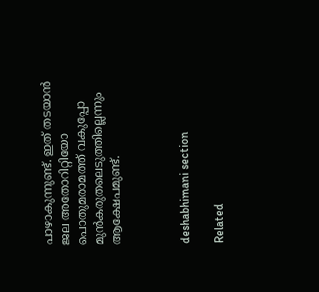പാഴാകുന്നുണ്ട്‌. ഇത്‌ തടയാൻ ജല അതോറിറ്റിയോ പൊതുമരാമത്ത്‌ വകുപ്പോ മുൻകരുതലെടുത്തില്ലെന്നും ആക്ഷേപമുണ്ട്‌.



deshabhimani section

Related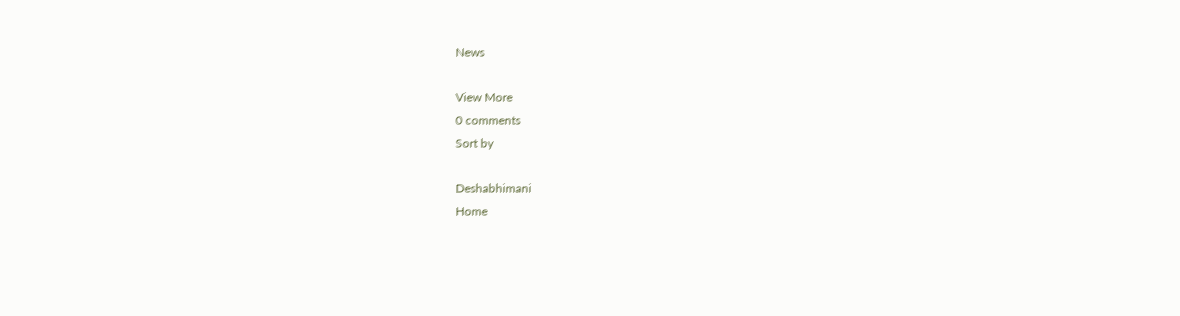News

View More
0 comments
Sort by

Deshabhimani
Home